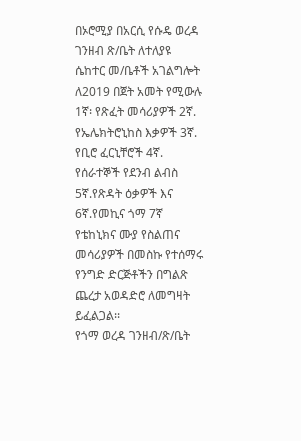በኦሮሚያ በአርሲ የሱዴ ወረዳ ገንዘብ ጽ/ቤት ለተለያዩ ሴከተር መ/ቤቶች አገልግሎት ለ2019 በጀት አመት የሚውሉ 1ኛ፡ የጽፈት መሳሪያዎች 2ኛ. የኤሌክትሮኒከስ እቃዎች 3ኛ. የቢሮ ፈርኒቸሮች 4ኛ. የሰራተኞች የደንብ ልብስ 5ኛ.የጽዳት ዕቃዎች እና 6ኛ.የመኪና ጎማ 7ኛ የቴከኒክና ሙያ የስልጠና መሳሪያዎች በመስኩ የተሰማሩ የንግድ ድርጅቶችን በግልጽ ጨረታ አወዳድሮ ለመግዛት ይፈልጋል፡፡
የጎማ ወረዳ ገንዘብ/ጽ/ቤት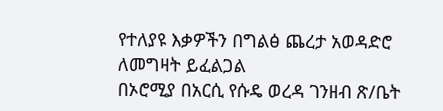የተለያዩ እቃዎችን በግልፅ ጨረታ አወዳድሮ ለመግዛት ይፈልጋል
በኦሮሚያ በአርሲ የሱዴ ወረዳ ገንዘብ ጽ/ቤት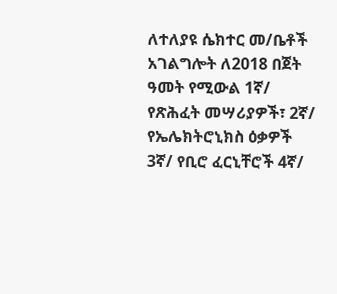ለተለያዩ ሴክተር መ/ቤቶች አገልግሎት ለ2018 በጀት ዓመት የሚውል 1ኛ/ የጽሕፈት መሣሪያዎች፣ 2ኛ/ የኤሌክትሮኒክስ ዕቃዎች 3ኛ/ የቢሮ ፈርኒቸሮች 4ኛ/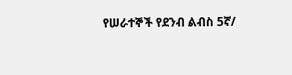የሠራተኞች የደንብ ልብስ 5ኛ/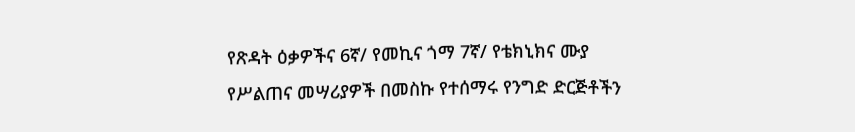የጽዳት ዕቃዎችና 6ኛ/ የመኪና ጎማ 7ኛ/ የቴክኒክና ሙያ የሥልጠና መሣሪያዎች በመስኩ የተሰማሩ የንግድ ድርጅቶችን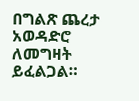በግልጽ ጨረታ አወዳድሮ ለመግዛት ይፈልጋል።